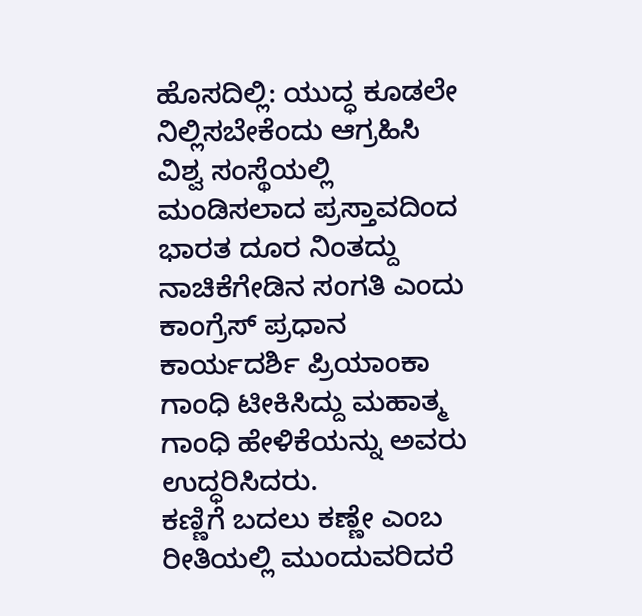ಹೊಸದಿಲ್ಲಿ: ಯುದ್ಧ ಕೂಡಲೇ ನಿಲ್ಲಿಸಬೇಕೆಂದು ಆಗ್ರಹಿಸಿ ವಿಶ್ವ ಸಂಸ್ಥೆಯಲ್ಲಿ ಮಂಡಿಸಲಾದ ಪ್ರಸ್ತಾವದಿಂದ ಭಾರತ ದೂರ ನಿಂತದ್ದು ನಾಚಿಕೆಗೇಡಿನ ಸಂಗತಿ ಎಂದು ಕಾಂಗ್ರೆಸ್ ಪ್ರಧಾನ ಕಾರ್ಯದರ್ಶಿ ಪ್ರಿಯಾಂಕಾ ಗಾಂಧಿ ಟೀಕಿಸಿದ್ದು ಮಹಾತ್ಮ ಗಾಂಧಿ ಹೇಳಿಕೆಯನ್ನು ಅವರು ಉದ್ಧರಿಸಿದರು.
ಕಣ್ಣಿಗೆ ಬದಲು ಕಣ್ಣೇ ಎಂಬ ರೀತಿಯಲ್ಲಿ ಮುಂದುವರಿದರೆ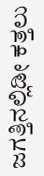ಜಗತ್ತಿನಲ್ಲಿಡೀ ಕತ್ತಲು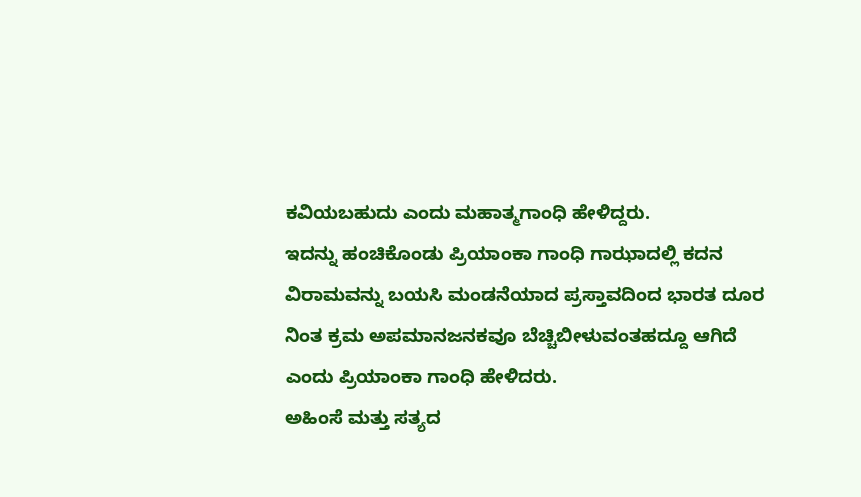ಕವಿಯಬಹುದು ಎಂದು ಮಹಾತ್ಮಗಾಂಧಿ ಹೇಳಿದ್ದರು.
ಇದನ್ನು ಹಂಚಿಕೊಂಡು ಪ್ರಿಯಾಂಕಾ ಗಾಂಧಿ ಗಾಝಾದಲ್ಲಿ ಕದನ ವಿರಾಮವನ್ನು ಬಯಸಿ ಮಂಡನೆಯಾದ ಪ್ರಸ್ತಾವದಿಂದ ಭಾರತ ದೂರ ನಿಂತ ಕ್ರಮ ಅಪಮಾನಜನಕವೂ ಬೆಚ್ಚಿಬೀಳುವಂತಹದ್ದೂ ಆಗಿದೆ ಎಂದು ಪ್ರಿಯಾಂಕಾ ಗಾಂಧಿ ಹೇಳಿದರು.
ಅಹಿಂಸೆ ಮತ್ತು ಸತ್ಯದ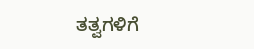ತತ್ವಗಳಿಗೆ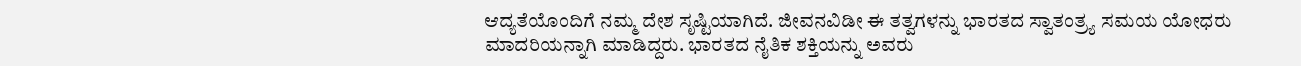ಆದ್ಯತೆಯೊಂದಿಗೆ ನಮ್ಮ ದೇಶ ಸೃಷ್ಟಿಯಾಗಿದೆ. ಜೀವನವಿಡೀ ಈ ತತ್ವಗಳನ್ನು ಭಾರತದ ಸ್ವಾತಂತ್ರ್ಯ ಸಮಯ ಯೋಧರು ಮಾದರಿಯನ್ನಾಗಿ ಮಾಡಿದ್ದರು. ಭಾರತದ ನೈತಿಕ ಶಕ್ತಿಯನ್ನು ಅವರು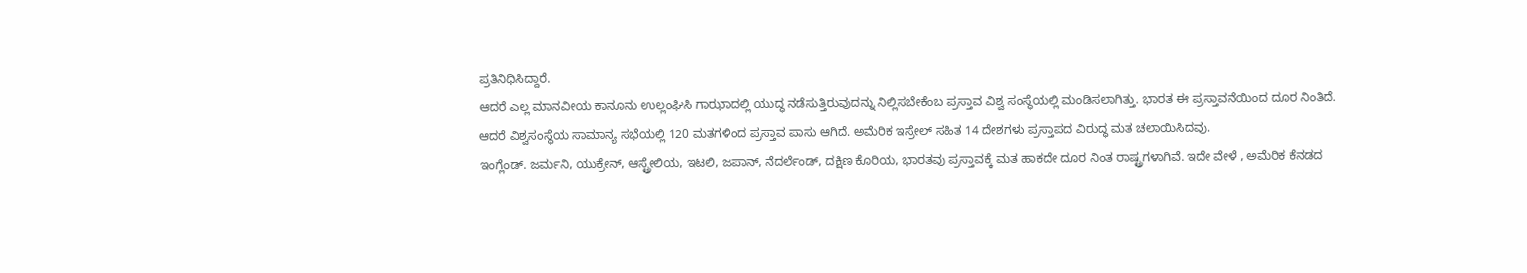ಪ್ರತಿನಿಧಿಸಿದ್ದಾರೆ.
ಆದರೆ ಎಲ್ಲ ಮಾನವೀಯ ಕಾನೂನು ಉಲ್ಲಂಘಿಸಿ ಗಾಝಾದಲ್ಲಿ ಯುದ್ಧ ನಡೆಸುತ್ತಿರುವುದನ್ನು ನಿಲ್ಲಿಸಬೇಕೆಂಬ ಪ್ರಸ್ತಾವ ವಿಶ್ವ ಸಂಸ್ಥೆಯಲ್ಲಿ ಮಂಡಿಸಲಾಗಿತ್ತು. ಭಾರತ ಈ ಪ್ರಸ್ತಾವನೆಯಿಂದ ದೂರ ನಿಂತಿದೆ.
ಆದರೆ ವಿಶ್ವಸಂಸ್ಥೆಯ ಸಾಮಾನ್ಯ ಸಭೆಯಲ್ಲಿ 120 ಮತಗಳಿಂದ ಪ್ರಸ್ತಾವ ಪಾಸು ಆಗಿದೆ. ಅಮೆರಿಕ ಇಸ್ರೇಲ್ ಸಹಿತ 14 ದೇಶಗಳು ಪ್ರಸ್ತಾಪದ ವಿರುದ್ಧ ಮತ ಚಲಾಯಿಸಿದವು.
ಇಂಗ್ಲೆಂಡ್. ಜರ್ಮನಿ, ಯುಕ್ರೇನ್, ಆಸ್ಟ್ರೇಲಿಯ, ಇಟಲಿ, ಜಪಾನ್, ನೆದರ್ಲೆಂಡ್, ದಕ್ಷಿಣ ಕೊರಿಯ, ಭಾರತವು ಪ್ರಸ್ತಾವಕ್ಕೆ ಮತ ಹಾಕದೇ ದೂರ ನಿಂತ ರಾಷ್ಟ್ರಗಳಾಗಿವೆ. ಇದೇ ವೇಳೆ , ಅಮೆರಿಕ ಕೆನಡದ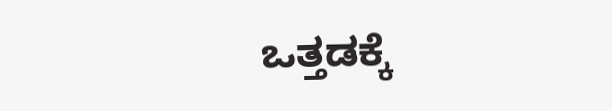ಒತ್ತಡಕ್ಕೆ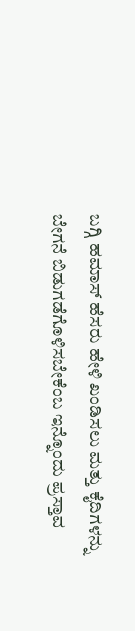ಬಗ್ಗಿ ಹಮಾಸ್ ಹೆಸರು ಹೇಳಿ ಖಂಡಿಸಲು ಮತ್ತು ಕೈದಿಗಳನ್ನು ಬೇಗನೆ ಬಿಡುಗಡೆಗೊಳಿಸಬೇಕೆಂಬ ಇನ್ನೊಂದು ಪ್ರಸ್ತಾವ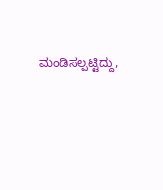ಮಂಡಿಸಲ್ಪಟ್ಟಿದ್ದು,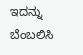ಇದನ್ನು ಬೆಂಬಲಿಸಿ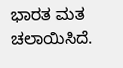ಭಾರತ ಮತ ಚಲಾಯಿಸಿದೆ.